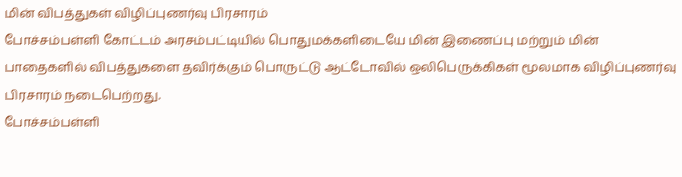மின் விபத்துகள் விழிப்புணர்வு பிரசாரம்
போச்சம்பள்ளி கோட்டம் அரசம்பட்டியில் பொதுமக்களிடையே மின் இணைப்பு மற்றும் மின் பாதைகளில் விபத்துகளை தவிர்க்கும் பொருட்டு ஆட்டோவில் ஒலிபெருக்கிகள் மூலமாக விழிப்புணர்வு பிரசாரம் நடைபெற்றது.
போச்சம்பள்ளி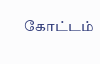கோட்டம்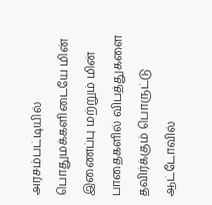அரசம்பட்டியில் பொதுமக்களிடையே மின் இணைப்பு மற்றும் மின் பாதைகளில் விபத்துகளை தவிர்க்கும் பொருட்டு ஆட்டோவில்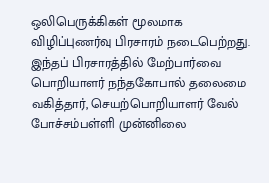ஒலிபெருக்கிகள் மூலமாக விழிப்புணர்வு பிரசாரம் நடைபெற்றது.
இந்தப் பிரசாரத்தில் மேற்பார்வை பொறியாளர் நந்தகோபால் தலைமை வகித்தார், செயற்பொறியாளர் வேல் போச்சம்பள்ளி முன்னிலை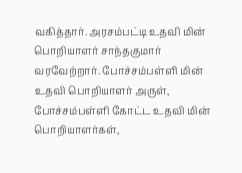வகித்தார். அரசம்பட்டி உதவி மின் பொறியாளர் சாந்தகுமார் வரவேற்றார். போச்சம்பள்ளி மின் உதவி பொறியாளர் அருள், போச்சம்பள்ளி கோட்ட உதவி மின் பொறியாளர்கள்,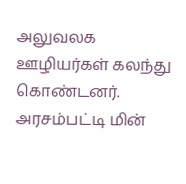அலுவலக ஊழியர்கள் கலந்து கொண்டனர்.
அரசம்பட்டி மின்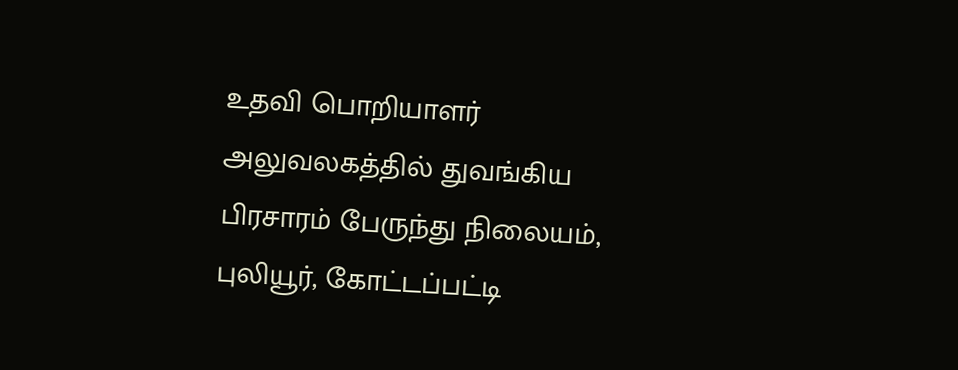உதவி பொறியாளர் அலுவலகத்தில் துவங்கிய பிரசாரம் பேருந்து நிலையம், புலியூர், கோட்டப்பட்டி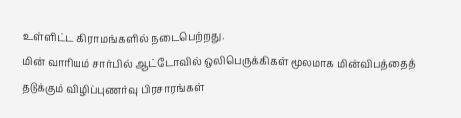உள்ளிட்ட கிராமங்களில் நடைபெற்றது.
மின் வாரியம் சார்பில் ஆட்டோவில் ஒலிபெருக்கிகள் மூலமாக மின்விபத்தைத் தடுக்கும் விழிப்புணர்வு பிரசாரங்கள்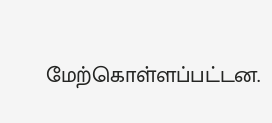மேற்கொள்ளப்பட்டன.